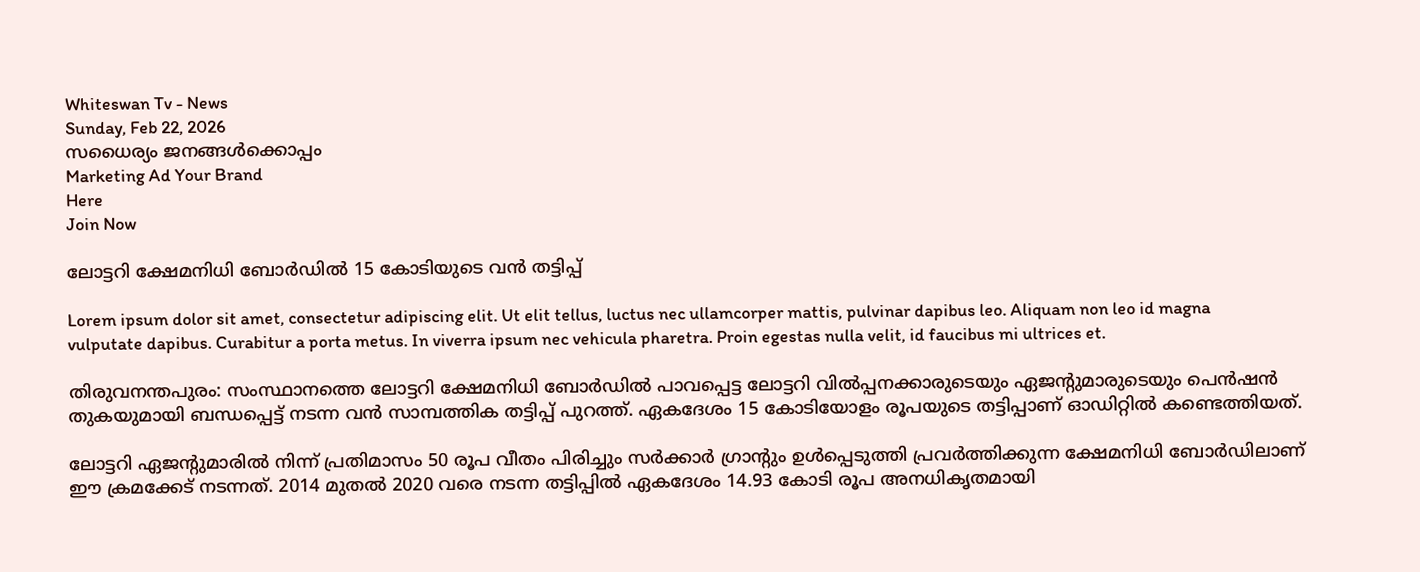Whiteswan Tv - News
Sunday, Feb 22, 2026
സധൈര്യം ജനങ്ങൾക്കൊപ്പം
Marketing Ad Your Brand
Here
Join Now

ലോട്ടറി ക്ഷേമനിധി ബോർഡിൽ 15 കോടിയുടെ വൻ തട്ടിപ്പ്

Lorem ipsum dolor sit amet, consectetur adipiscing elit. Ut elit tellus, luctus nec ullamcorper mattis, pulvinar dapibus leo. Aliquam non leo id magna vulputate dapibus. Curabitur a porta metus. In viverra ipsum nec vehicula pharetra. Proin egestas nulla velit, id faucibus mi ultrices et.

തിരുവനന്തപുരം: സംസ്ഥാനത്തെ ലോട്ടറി ക്ഷേമനിധി ബോർഡിൽ പാവപ്പെട്ട ലോട്ടറി വിൽപ്പനക്കാരുടെയും ഏജന്റുമാരുടെയും പെൻഷൻ തുകയുമായി ബന്ധപ്പെട്ട് നടന്ന വൻ സാമ്പത്തിക തട്ടിപ്പ് പുറത്ത്. ഏകദേശം 15 കോടിയോളം രൂപയുടെ തട്ടിപ്പാണ് ഓഡിറ്റിൽ കണ്ടെത്തിയത്.

ലോട്ടറി ഏജന്റുമാരിൽ നിന്ന് പ്രതിമാസം 50 രൂപ വീതം പിരിച്ചും സർക്കാർ ഗ്രാന്റും ഉൾപ്പെടുത്തി പ്രവർത്തിക്കുന്ന ക്ഷേമനിധി ബോർഡിലാണ് ഈ ക്രമക്കേട് നടന്നത്. 2014 മുതൽ 2020 വരെ നടന്ന തട്ടിപ്പിൽ ഏകദേശം 14.93 കോടി രൂപ അനധികൃതമായി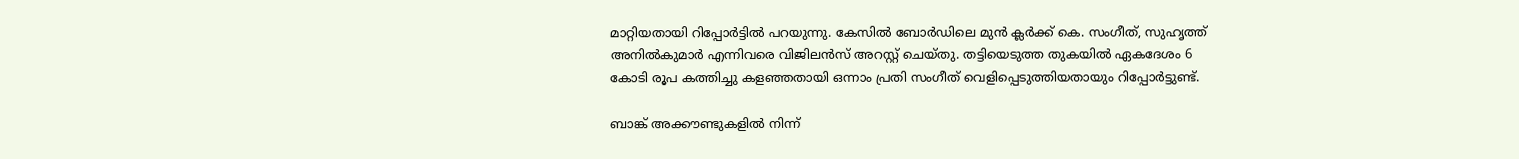മാറ്റിയതായി റിപ്പോർട്ടിൽ പറയുന്നു. കേസിൽ ബോർഡിലെ മുൻ ക്ലർക്ക് കെ. സംഗീത്, സുഹൃത്ത് അനിൽകുമാർ എന്നിവരെ വിജിലൻസ് അറസ്റ്റ് ചെയ്തു. തട്ടിയെടുത്ത തുകയിൽ ഏകദേശം 6 കോടി രൂപ കത്തിച്ചു കളഞ്ഞതായി ഒന്നാം പ്രതി സംഗീത് വെളിപ്പെടുത്തിയതായും റിപ്പോർട്ടുണ്ട്.

ബാങ്ക് അക്കൗണ്ടുകളിൽ നിന്ന്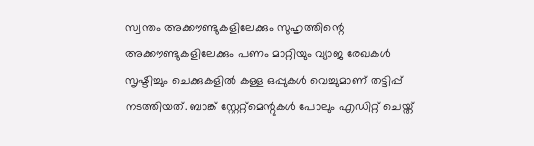സ്വന്തം അക്കൗണ്ടുകളിലേക്കും സുഹൃത്തിന്റെ അക്കൗണ്ടുകളിലേക്കും പണം മാറ്റിയും വ്യാജ രേഖകൾ സൃഷ്ടിച്ചും ചെക്കുകളിൽ കള്ള ഒപ്പുകൾ വെച്ചുമാണ് തട്ടിപ്പ് നടത്തിയത്. ബാങ്ക് സ്റ്റേറ്റ്‌മെന്റുകൾ പോലും എഡിറ്റ് ചെയ്ത്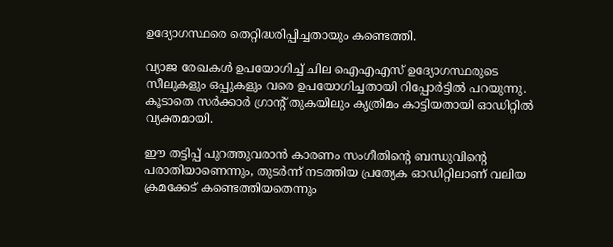ഉദ്യോഗസ്ഥരെ തെറ്റിദ്ധരിപ്പിച്ചതായും കണ്ടെത്തി.

വ്യാജ രേഖകൾ ഉപയോഗിച്ച് ചില ഐഎഎസ് ഉദ്യോഗസ്ഥരുടെ സീലുകളും ഒപ്പുകളും വരെ ഉപയോഗിച്ചതായി റിപ്പോർട്ടിൽ പറയുന്നു. കൂടാതെ സർക്കാർ ഗ്രാന്റ് തുകയിലും കൃത്രിമം കാട്ടിയതായി ഓഡിറ്റിൽ വ്യക്തമായി.

ഈ തട്ടിപ്പ് പുറത്തുവരാൻ കാരണം സംഗീതിന്റെ ബന്ധുവിന്റെ പരാതിയാണെന്നും, തുടർന്ന് നടത്തിയ പ്രത്യേക ഓഡിറ്റിലാണ് വലിയ ക്രമക്കേട് കണ്ടെത്തിയതെന്നും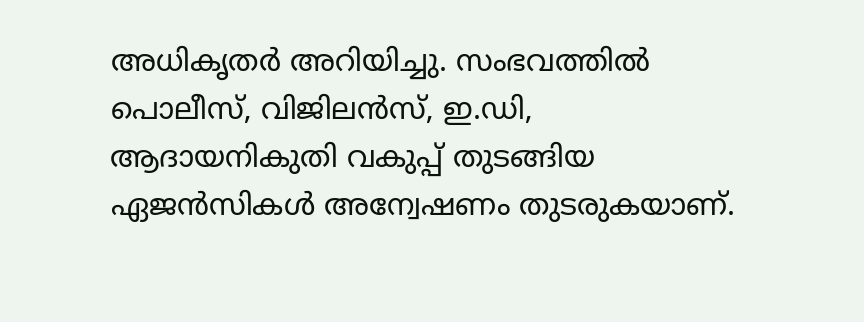അധികൃതർ അറിയിച്ചു. സംഭവത്തിൽ പൊലീസ്, വിജിലൻസ്, ഇ.ഡി, ആദായനികുതി വകുപ്പ് തുടങ്ങിയ ഏജൻസികൾ അന്വേഷണം തുടരുകയാണ്.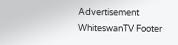Advertisement
WhiteswanTV Footer